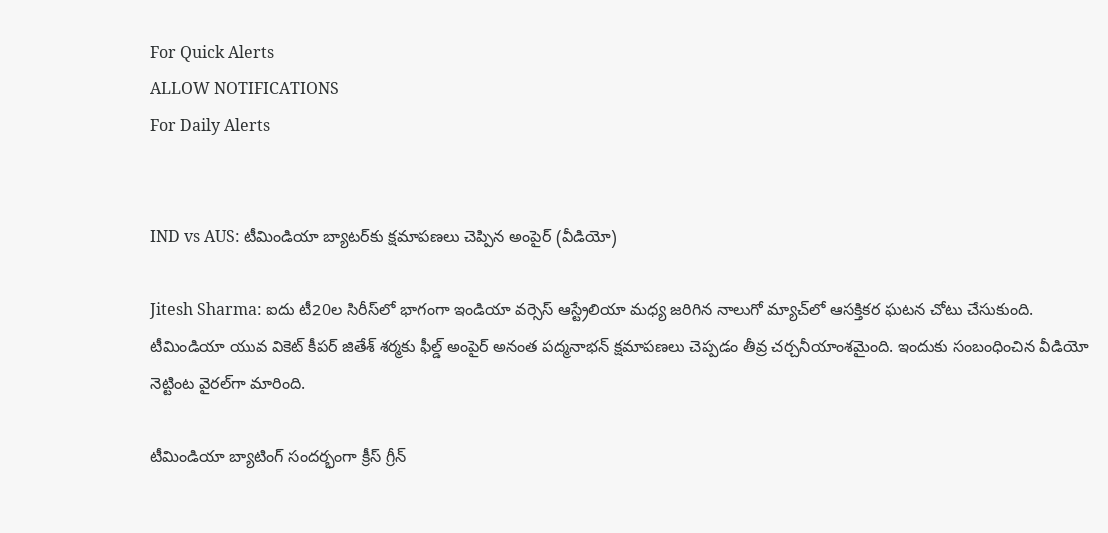For Quick Alerts
ALLOW NOTIFICATIONS
For Daily Alerts


IND vs AUS: టీమిండియా బ్యాటర్‌కు క్షమాపణలు చెప్పిన అంపైర్ (వీడియో)

Jitesh Sharma: ఐదు టీ20ల సిరీస్‌లో భాగంగా ఇండియా వర్సెస్ ఆస్ట్రేలియా మధ్య జరిగిన నాలుగో మ్యాచ్‌లో ఆసక్తికర ఘటన చోటు చేసుకుంది. టీమిండియా యువ వికెట్ కీపర్ జితేశ్ శర్మకు ఫీల్డ్ అంపైర్ అనంత పద్మనాభన్ క్షమాపణలు చెప్పడం తీవ్ర చర్చనీయాంశమైంది. ఇందుకు సంబంధించిన వీడియో నెట్టింట వైరల్‌గా మారింది.

టీమిండియా బ్యాటింగ్ సందర్భంగా క్రీస్ గ్రీన్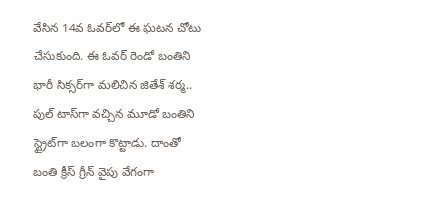వేసిన 14వ ఓవర్‌లో ఈ ఘటన చోటు చేసుకుంది. ఈ ఓవర్ రెండో బంతిని భారీ సిక్సర్‌గా మలిచిన జితేశ్ శర్మ.. పుల్ టాస్‌గా వచ్చిన మూడో బంతిని స్ట్రైట్‌గా బలంగా కొట్టాడు. దాంతో బంతి క్రీస్ గ్రీన్‌ వైపు వేగంగా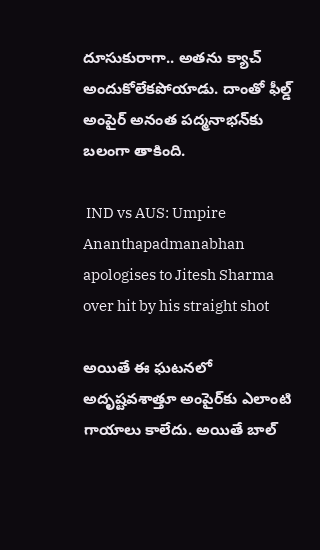దూసుకురాగా.. అతను క్యాచ్ అందుకోలేకపోయాడు. దాంతో ఫీల్డ్ అంపైర్ అనంత పద్మనాభన్‌కు బలంగా తాకింది.

 IND vs AUS: Umpire Ananthapadmanabhan apologises to Jitesh Sharma over hit by his straight shot

అయితే ఈ ఘటనలో అదృష్టవశాత్తూ అంపైర్‌కు ఎలాంటి గాయాలు కాలేదు. అయితే బాల్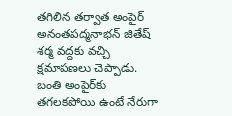తగిలిన తర్వాత అంపైర్ అనంతపద్మనాభన్ జితేష్ శర్మ వద్దకు వచ్చి క్షమాపణలు చెప్పాడు. బంతి అంపైర్‌కు తగలకపోయి ఉంటే నేరుగా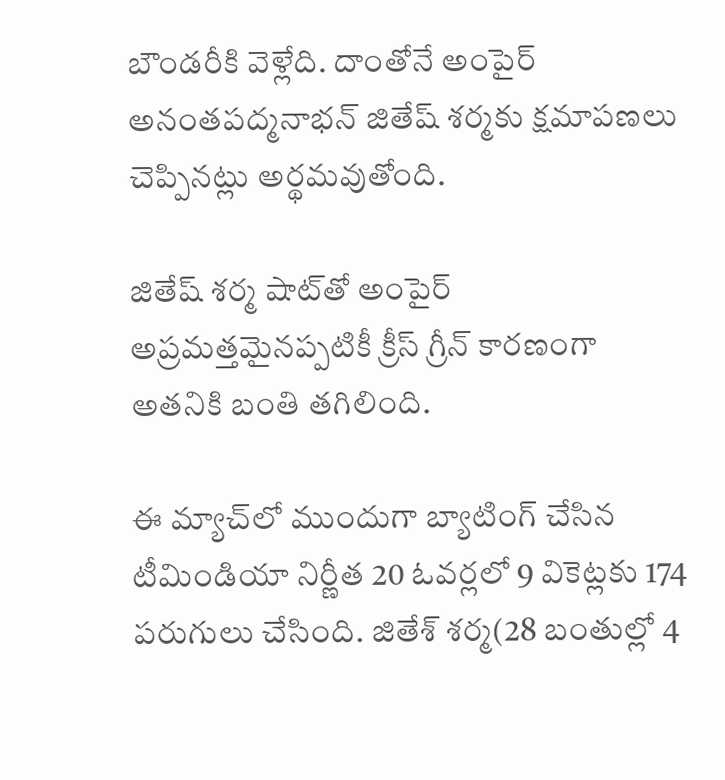బౌండరీకి వెళ్లేది. దాంతోనే అంపైర్ అనంతపద్మనాభన్ జితేష్ శర్మకు క్షమాపణలు చెప్పినట్లు అర్థమవుతోంది.

జితేష్ శర్మ షాట్‌తో అంపైర్ అప్రమత్తమైనప్పటికీ క్రీస్ గ్రీన్ కారణంగా అతనికి బంతి తగిలింది.

ఈ మ్యాచ్‌లో ముందుగా బ్యాటింగ్ చేసిన టీమిండియా నిర్ణీత 20 ఓవర్లలో 9 వికెట్లకు 174 పరుగులు చేసింది. జితేశ్ శర్మ(28 బంతుల్లో 4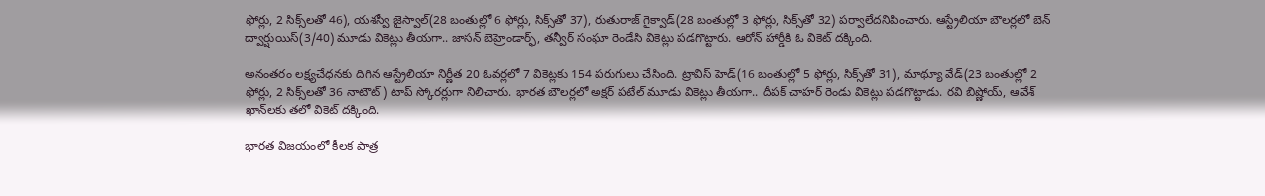ఫోర్లు, 2 సిక్స్‌లతో 46), యశస్వీ జైస్వాల్(28 బంతుల్లో 6 ఫోర్లు, సిక్స్‌తో 37), రుతురాజ్ గైక్వాడ్(28 బంతుల్లో 3 ఫోర్లు, సిక్స్‌తో 32) పర్వాలేదనిపించారు. ఆస్ట్రేలియా బౌలర్లలో బెన్ ద్వార్షుయిస్(3/40) మూడు వికెట్లు తీయగా.. జాసన్ బెహ్రెండార్ఫ్, తన్వీర్ సంఘా రెండేసి వికెట్లు పడగొట్టారు. ఆరోన్ హార్డీకి ఓ వికెట్ దక్కింది.

అనంతరం లక్ష్యచేధనకు దిగిన ఆస్ట్రేలియా నిర్ణీత 20 ఓవర్లలో 7 వికెట్లకు 154 పరుగులు చేసింది. ట్రావిస్ హెడ్(16 బంతుల్లో 5 ఫోర్లు, సిక్స్‌తో 31), మాథ్యూ వేడ్(23 బంతుల్లో 2 ఫోర్లు, 2 సిక్స్‌లతో 36 నాటౌట్) టాప్ స్కోరర్లుగా నిలిచారు. భారత బౌలర్లలో అక్షర్ పటేల్ మూడు వికెట్లు తీయగా.. దీపక్ చాహర్ రెండు వికెట్లు పడగొట్టాడు. రవి బిష్ణోయ్, ఆవేశ్ ఖాన్‌లకు తలో వికెట్ దక్కింది.

భారత విజయంలో కీలక పాత్ర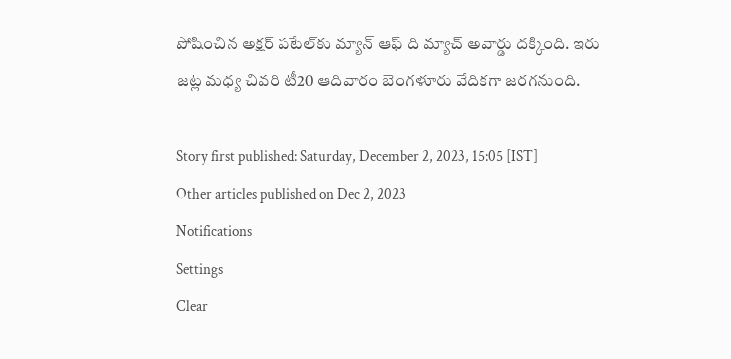పోషించిన అక్షర్ పటేల్‌కు మ్యాన్ ఆఫ్ ది మ్యాచ్ అవార్డు దక్కింది. ఇరు జట్ల మధ్య చివరి టీ20 ఆదివారం బెంగళూరు వేదికగా జరగనుంది.

Story first published: Saturday, December 2, 2023, 15:05 [IST]
Other articles published on Dec 2, 2023
Notifications
Settings
Clear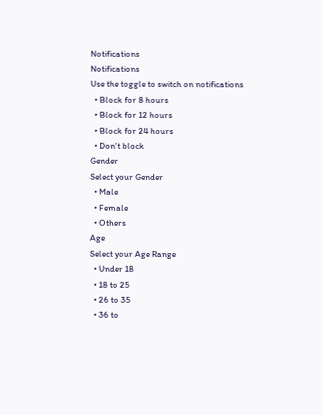Notifications
Notifications
Use the toggle to switch on notifications
  • Block for 8 hours
  • Block for 12 hours
  • Block for 24 hours
  • Don't block
Gender
Select your Gender
  • Male
  • Female
  • Others
Age
Select your Age Range
  • Under 18
  • 18 to 25
  • 26 to 35
  • 36 to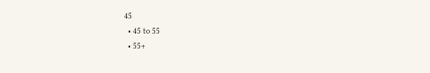45
  • 45 to 55
  • 55+